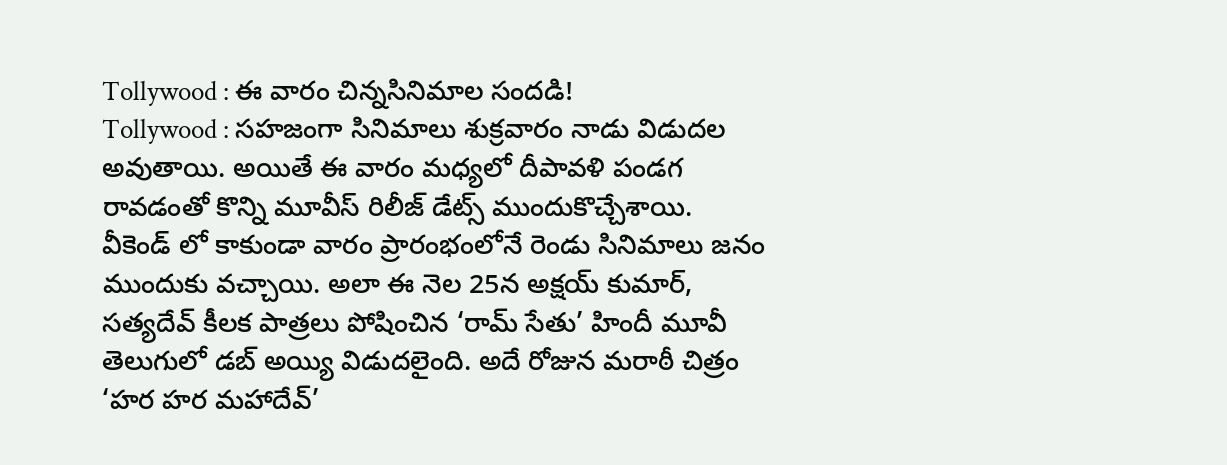Tollywood : ఈ వారం చిన్నసినిమాల సందడి!
Tollywood : సహజంగా సినిమాలు శుక్రవారం నాడు విడుదల అవుతాయి. అయితే ఈ వారం మధ్యలో దీపావళి పండగ రావడంతో కొన్ని మూవీస్ రిలీజ్ డేట్స్ ముందుకొచ్చేశాయి. వీకెండ్ లో కాకుండా వారం ప్రారంభంలోనే రెండు సినిమాలు జనం ముందుకు వచ్చాయి. అలా ఈ నెల 25న అక్షయ్ కుమార్, సత్యదేవ్ కీలక పాత్రలు పోషించిన ‘రామ్ సేతు’ హిందీ మూవీ తెలుగులో డబ్ అయ్యి విడుదలైంది. అదే రోజున మరాఠీ చిత్రం ‘హర హర మహాదేవ్’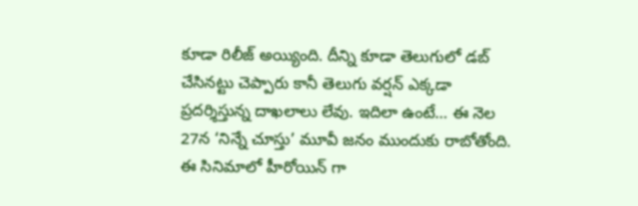కూడా రిలీజ్ అయ్యింది. దీన్ని కూడా తెలుగులో డబ్ చేసినట్టు చెప్పారు కానీ తెలుగు వర్షన్ ఎక్కడా ప్రదర్శిస్తున్న దాఖలాలు లేవు. ఇదిలా ఉంటే… ఈ నెల 27న ‘నిన్నే చూస్తు’ మూవీ జనం ముందుకు రాబోతోంది. ఈ సినిమాలో హీరోయిన్ గా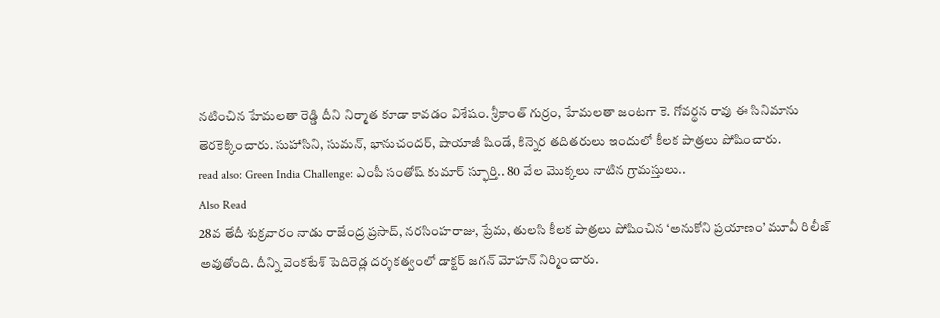నటించిన హేమలతా రెడ్డి దీని నిర్మాత కూడా కావడం విశేషం. శ్రీకాంత్ గుర్రం, హేమలతా జంటగా కె. గోవర్థన రావు ఈ సినిమాను తెరకెక్కించారు. సుహాసిని, సుమన్, భానుచందర్, షాయాజీ షిండే, కిన్నెర తదితరులు ఇందులో కీలక పాత్రలు పోషించారు.
read also: Green India Challenge: ఎంపీ సంతోష్ కుమార్ స్ఫూర్తి.. 80 వేల మొక్కలు నాటిన గ్రామస్తులు..
Also Read
28వ తేదీ శుక్రవారం నాడు రాజేంద్ర ప్రసాద్, నరసింహరాజు, ప్రేమ, తులసి కీలక పాత్రలు పోషించిన ‘అనుకోని ప్రయాణం’ మూవీ రిలీజ్ అవుతోంది. దీన్ని వెంకటేశ్ పెదిరెడ్ల దర్శకత్వంలో డాక్టర్ జగన్ మోహన్ నిర్మించారు.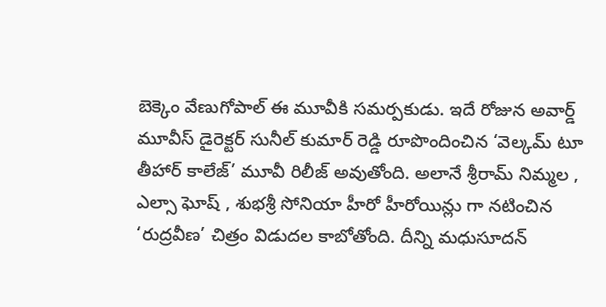బెక్కెం వేణుగోపాల్ ఈ మూవీకి సమర్పకుడు. ఇదే రోజున అవార్డ్ మూవీస్ డైరెక్టర్ సునీల్ కుమార్ రెడ్డి రూపొందించిన ‘వెల్కమ్ టూ తీహార్ కాలేజ్’ మూవీ రిలీజ్ అవుతోంది. అలానే శ్రీరామ్ నిమ్మల , ఎల్సా ఘోష్ , శుభశ్రీ సోనియా హీరో హీరోయిన్లు గా నటించిన ‘రుద్రవీణ’ చిత్రం విడుదల కాబోతోంది. దీన్ని మధుసూదన్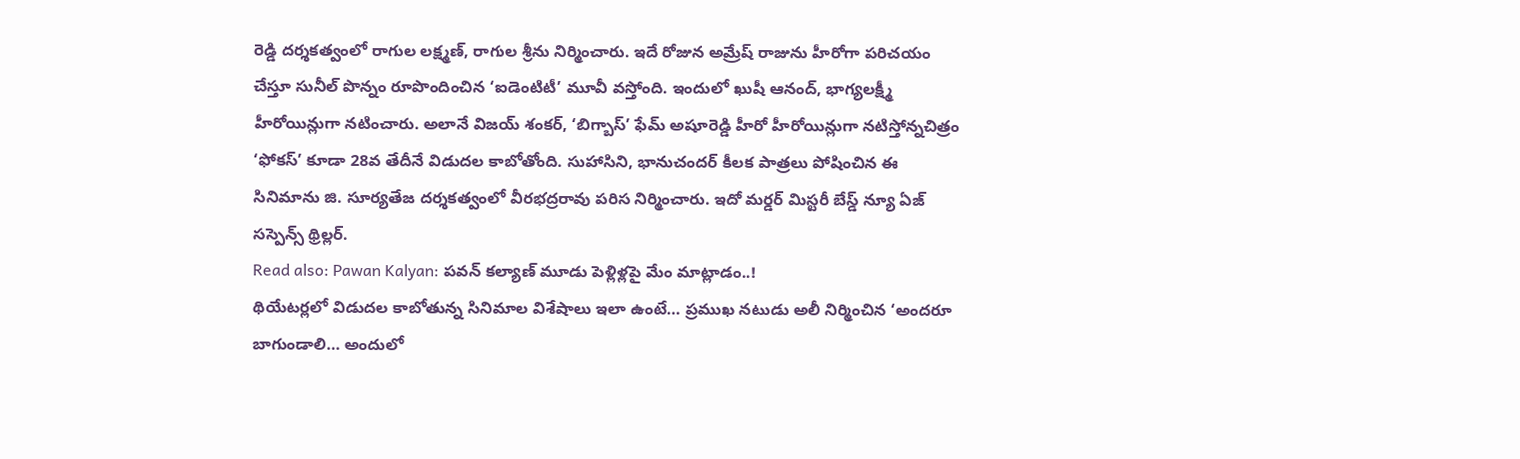రెడ్డి దర్శకత్వంలో రాగుల లక్ష్మణ్, రాగుల శ్రీను నిర్మించారు. ఇదే రోజున అమ్రేష్ రాజును హీరోగా పరిచయం చేస్తూ సునీల్ పొన్నం రూపొందించిన ‘ఐడెంటిటీ’ మూవీ వస్తోంది. ఇందులో ఖుషీ ఆనంద్, భాగ్యలక్ష్మీ హీరోయిన్లుగా నటించారు. అలానే విజయ్ శంకర్, ‘బిగ్బాస్’ ఫేమ్ అషూరెడ్డి హీరో హీరోయిన్లుగా నటిస్తోన్నచిత్రం ‘ఫోకస్’ కూడా 28వ తేదీనే విడుదల కాబోతోంది. సుహాసిని, భానుచందర్ కీలక పాత్రలు పోషించిన ఈ సినిమాను జి. సూర్యతేజ దర్శకత్వంలో వీరభద్రరావు పరిస నిర్మించారు. ఇదో మర్డర్ మిస్టరీ బేస్డ్ న్యూ ఏజ్ సస్పెన్స్ థ్రిల్లర్.
Read also: Pawan Kalyan: పవన్ కల్యాణ్ మూడు పెళ్లిళ్లపై మేం మాట్లాడం..!
థియేటర్లలో విడుదల కాబోతున్న సినిమాల విశేషాలు ఇలా ఉంటే… ప్రముఖ నటుడు అలీ నిర్మించిన ‘అందరూ బాగుండాలి… అందులో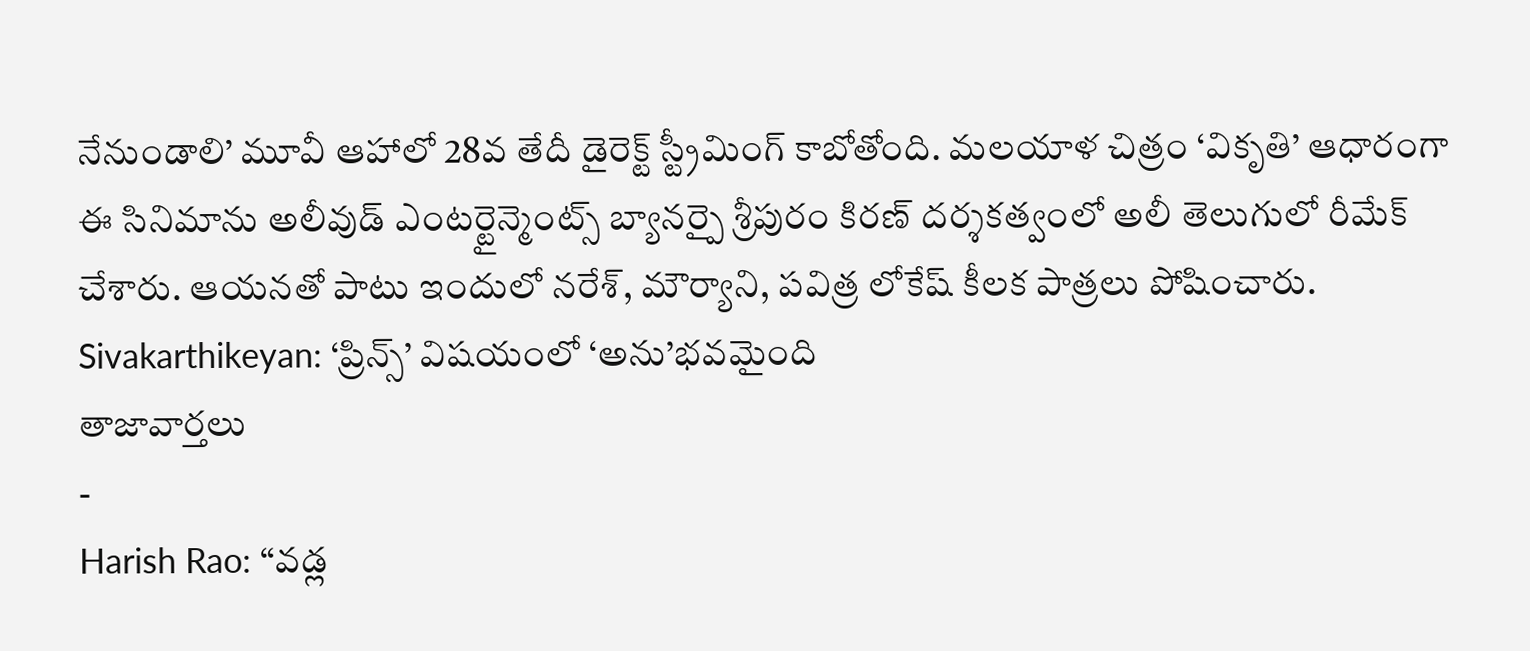నేనుండాలి’ మూవీ ఆహాలో 28వ తేదీ డైరెక్ట్ స్ట్రీమింగ్ కాబోతోంది. మలయాళ చిత్రం ‘వికృతి’ ఆధారంగా ఈ సినిమాను అలీవుడ్ ఎంటర్టైన్మెంట్స్ బ్యానర్పై శ్రీపురం కిరణ్ దర్శకత్వంలో అలీ తెలుగులో రీమేక్ చేశారు. ఆయనతో పాటు ఇందులో నరేశ్, మౌర్యాని, పవిత్ర లోకేష్ కీలక పాత్రలు పోషించారు.
Sivakarthikeyan: ‘ప్రిన్స్’ విషయంలో ‘అను’భవమైంది
తాజావార్తలు
-
Harish Rao: “వడ్ల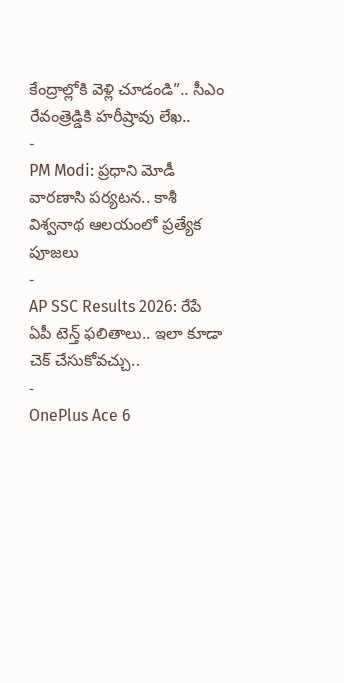కేంద్రాల్లోకి వెళ్లి చూడండి”.. సీఎం రేవంత్రెడ్డికి హరీష్రావు లేఖ..
-
PM Modi: ప్రధాని మోడీ వారణాసి పర్యటన.. కాశీ విశ్వనాథ ఆలయంలో ప్రత్యేక పూజలు
-
AP SSC Results 2026: రేపే ఏపీ టెన్త్ ఫలితాలు.. ఇలా కూడా చెక్ చేసుకోవచ్చు..
-
OnePlus Ace 6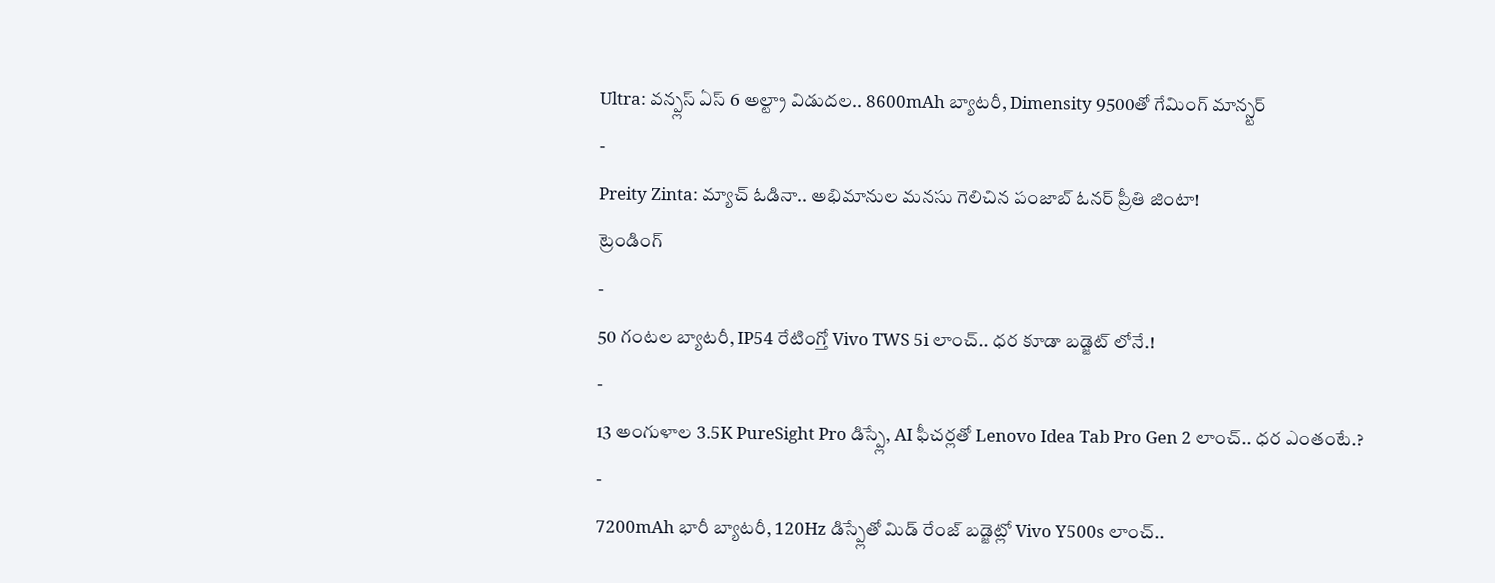Ultra: వన్ప్లస్ ఏస్ 6 అల్ట్రా విడుదల.. 8600mAh బ్యాటరీ, Dimensity 9500తో గేమింగ్ మాన్స్టర్
-
Preity Zinta: మ్యాచ్ ఓడినా.. అభిమానుల మనసు గెలిచిన పంజాబ్ ఓనర్ ప్రీతి జింటా!
ట్రెండింగ్
-
50 గంటల బ్యాటరీ, IP54 రేటింగ్తో Vivo TWS 5i లాంచ్.. ధర కూడా బడ్జెట్ లోనే.!
-
13 అంగుళాల 3.5K PureSight Pro డిస్ప్లే, AI ఫీచర్లతో Lenovo Idea Tab Pro Gen 2 లాంచ్.. ధర ఎంతంటే.?
-
7200mAh భారీ బ్యాటరీ, 120Hz డిస్ప్లేతో మిడ్ రేంజ్ బడ్జెట్లో Vivo Y500s లాంచ్..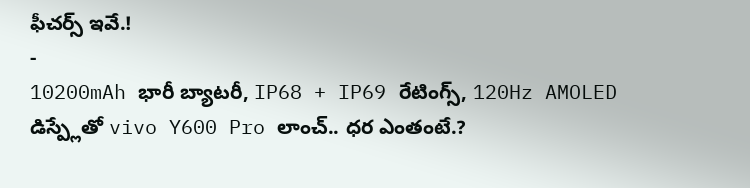ఫీచర్స్ ఇవే.!
-
10200mAh భారీ బ్యాటరీ, IP68 + IP69 రేటింగ్స్, 120Hz AMOLED డిస్ప్లేతో vivo Y600 Pro లాంచ్.. ధర ఎంతంటే.?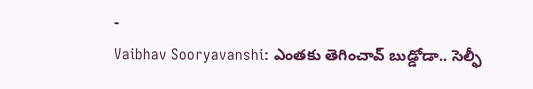-
Vaibhav Sooryavanshi: ఎంతకు తెగించావ్ బుడ్డోడా.. సెల్ఫీ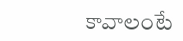కావాలంటే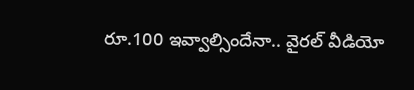రూ.100 ఇవ్వాల్సిందేనా.. వైరల్ వీడియో